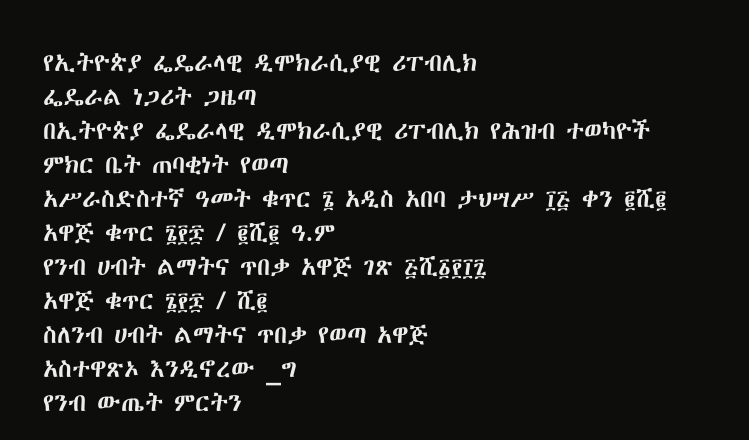የኢትዮጵያ ፌዴራላዊ ዲሞክራሲያዊ ሪፐብሊክ
ፌዴራል ነጋሪት ጋዜጣ
በኢትዮጵያ ፌዴራላዊ ዲሞክራሲያዊ ሪፐብሊክ የሕዝብ ተወካዮች ምክር ቤት ጠባቂነት የወጣ
አሥራስድስተኛ ዓመት ቁጥር ፮ አዲስ አበባ ታህሣሥ ፲፭ ቀን ፪ሺ፪
አዋጅ ቁጥር ፮፻፷ / ፪ሺ፪ ዓ.ም
የንብ ሀብት ልማትና ጥበቃ አዋጅ ገጽ ፭ሺ፩፻፲፯
አዋጅ ቁጥር ፮፻፷ / ሺ፪
ስለንብ ሀብት ልማትና ጥበቃ የወጣ አዋጅ
አስተዋጽኦ እንዲኖረው _ግ
የንብ ውጤት ምርትን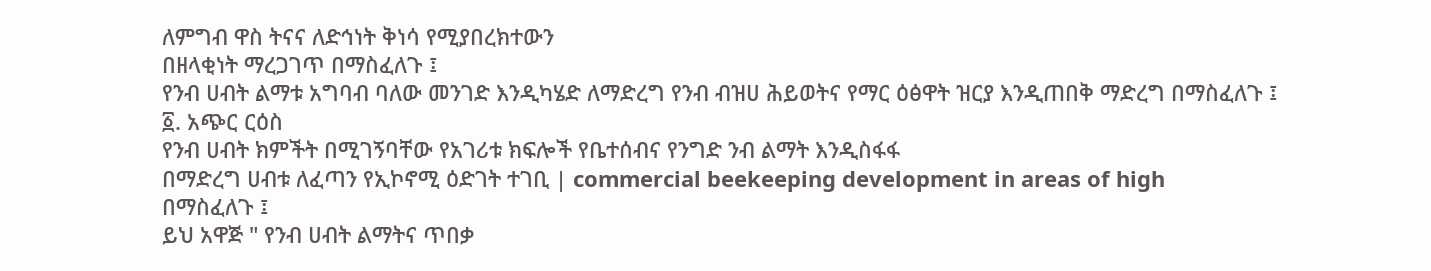ለምግብ ዋስ ትናና ለድኅነት ቅነሳ የሚያበረክተውን
በዘላቂነት ማረጋገጥ በማስፈለጉ ፤
የንብ ሀብት ልማቱ አግባብ ባለው መንገድ እንዲካሄድ ለማድረግ የንብ ብዝሀ ሕይወትና የማር ዕፅዋት ዝርያ እንዲጠበቅ ማድረግ በማስፈለጉ ፤
፩. አጭር ርዕስ
የንብ ሀብት ክምችት በሚገኝባቸው የአገሪቱ ክፍሎች የቤተሰብና የንግድ ንብ ልማት እንዲስፋፋ
በማድረግ ሀብቱ ለፈጣን የኢኮኖሚ ዕድገት ተገቢ | commercial beekeeping development in areas of high
በማስፈለጉ ፤
ይህ አዋጅ " የንብ ሀብት ልማትና ጥበቃ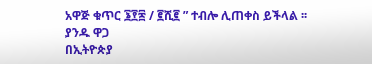አዋጅ ቁጥር ፮፻፷ / ፪ሺ፪ ” ተብሎ ሊጠቀስ ይችላል ፡፡
ያንዱ ዋጋ
በኢትዮጵያ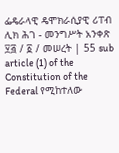ፌዴራላዊ ዴሞክራሲያዊ ሪፐብ ሊክ ሕገ - መንግሥት አንቀጽ ፶፭ / ፩ / መሠረት | 55 sub article (1) of the Constitution of the Federal የሚከተለው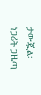ታውጇል፡
ነጋሪት ጋዜጣ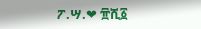ፖ.ሣ.❤ ፹ሺ፩